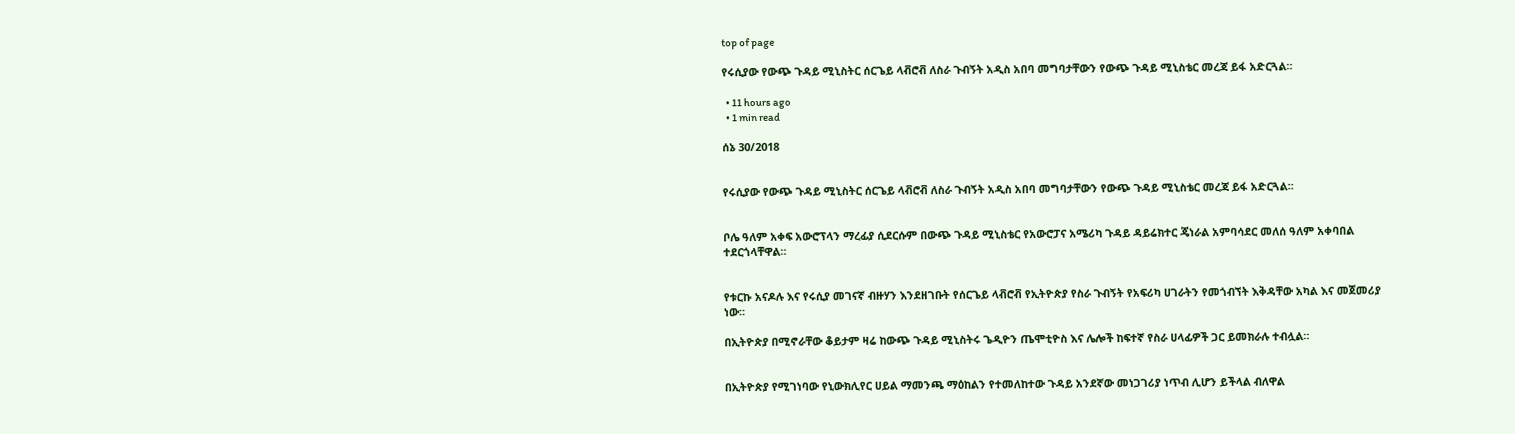top of page

የሩሲያው የውጭ ጉዳይ ሚኒስትር ሰርጌይ ላቭሮቭ ለስራ ጉብኝት አዲስ አበባ መግባታቸውን የውጭ ጉዳይ ሚኒስቴር መረጃ ይፋ አድርጓል።

  • 11 hours ago
  • 1 min read

ሰኔ 30/2018


የሩሲያው የውጭ ጉዳይ ሚኒስትር ሰርጌይ ላቭሮቭ ለስራ ጉብኝት አዲስ አበባ መግባታቸውን የውጭ ጉዳይ ሚኒስቴር መረጃ ይፋ አድርጓል።


ቦሌ ዓለም አቀፍ አውሮፕላን ማረፊያ ሲደርሱም በውጭ ጉዳይ ሚኒስቴር የአውሮፓና አሜሪካ ጉዳይ ዳይሬክተር ጄነራል አምባሳደር መለሰ ዓለም አቀባበል ተደርጎላቸዋል።


የቱርኩ አናዶሉ እና የሩሲያ መገናኛ ብዙሃን እንደዘገቡት የሰርጌይ ላቭሮቭ የኢትዮጵያ የስራ ጉብኝት የአፍሪካ ሀገራትን የመጎብኘት እቅዳቸው አካል እና መጀመሪያ ነው።

በኢትዮጵያ በሚኖራቸው ቆይታም ዛሬ ከውጭ ጉዳይ ሚኒስትሩ ጌዲዮን ጤሞቲዮስ እና ሌሎች ከፍተኛ የስራ ሀላፊዎች ጋር ይመክራሉ ተብሏል።


በኢትዮጵያ የሚገነባው የኒውክሊየር ሀይል ማመንጫ ማዕከልን የተመለከተው ጉዳይ አንደኛው መነጋገሪያ ነጥብ ሊሆን ይችላል ብለዋል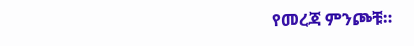የመረጃ ምንጮቹ።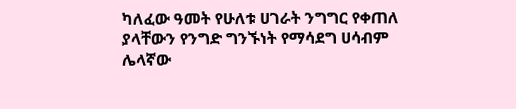ካለፈው ዓመት የሁለቱ ሀገራት ንግግር የቀጠለ ያላቸውን የንግድ ግንኙነት የማሳደግ ሀሳብም ሌላኛው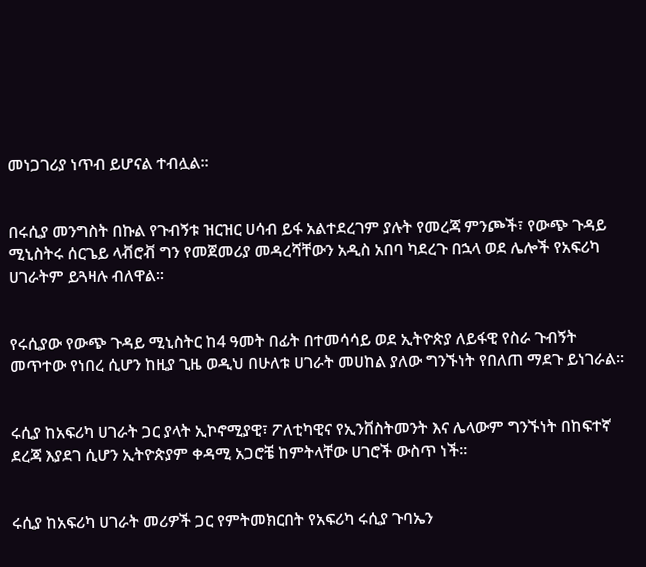መነጋገሪያ ነጥብ ይሆናል ተብሏል።


በሩሲያ መንግስት በኩል የጉብኝቱ ዝርዝር ሀሳብ ይፋ አልተደረገም ያሉት የመረጃ ምንጮች፣ የውጭ ጉዳይ ሚኒስትሩ ሰርጌይ ላቭሮቭ ግን የመጀመሪያ መዳረሻቸውን አዲስ አበባ ካደረጉ በኋላ ወደ ሌሎች የአፍሪካ ሀገራትም ይጓዛሉ ብለዋል።


የሩሲያው የውጭ ጉዳይ ሚኒስትር ከ4 ዓመት በፊት በተመሳሳይ ወደ ኢትዮጵያ ለይፋዊ የስራ ጉብኝት መጥተው የነበረ ሲሆን ከዚያ ጊዜ ወዲህ በሁለቱ ሀገራት መሀከል ያለው ግንኙነት የበለጠ ማደጉ ይነገራል።


ሩሲያ ከአፍሪካ ሀገራት ጋር ያላት ኢኮኖሚያዊ፣ ፖለቲካዊና የኢንቨስትመንት እና ሌላውም ግንኙነት በከፍተኛ ደረጃ እያደገ ሲሆን ኢትዮጵያም ቀዳሚ አጋሮቼ ከምትላቸው ሀገሮች ውስጥ ነች።


ሩሲያ ከአፍሪካ ሀገራት መሪዎች ጋር የምትመክርበት የአፍሪካ ሩሲያ ጉባኤን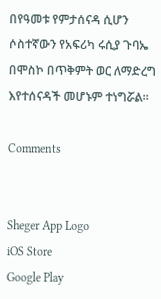በየዓመቱ የምታሰናዳ ሲሆን ሶስተኛውን የአፍሪካ ሩሲያ ጉባኤ በሞስኮ በጥቅምት ወር ለማድረግ እየተሰናዳች መሆኑም ተነግሯል።

Comments


Sheger App Logo
iOS Store
Google Play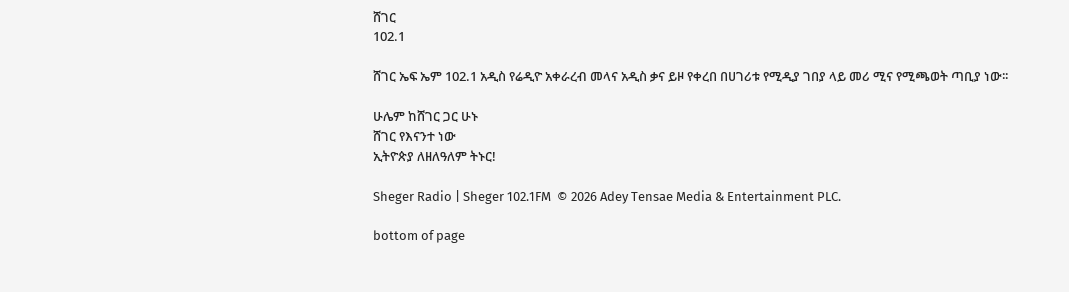ሸገር
102.1

ሸገር ኤፍ ኤም 102.1 አዲስ የሬዲዮ አቀራረብ መላና አዲስ ቃና ይዞ የቀረበ በሀገሪቱ የሚዲያ ገበያ ላይ መሪ ሚና የሚጫወት ጣቢያ ነው፡፡

ሁሌም ከሸገር ጋር ሁኑ
ሸገር የእናንተ ነው
ኢትዮጵያ ለዘለዓለም ትኑር!

Sheger Radio | Sheger 102.1FM  © 2026 Adey Tensae Media & Entertainment PLC.

bottom of page